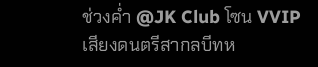ช่วงค่ำ @JK Club โซน VVIP
เสียงดนตรีสากลบีทห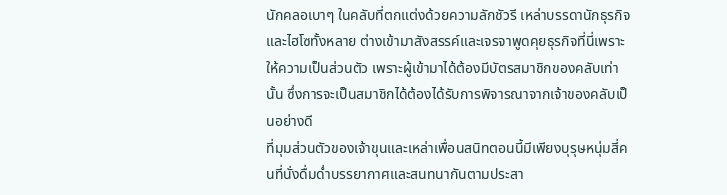นักคลอเบาๆ ในคลับที่ตกแต่งด้วยความลักชัวรี เหล่าบรรดานักธุรกิจและไฮโซทั้งหลาย ต่างเข้ามาสังสรรค์และเจรจาพูดคุยธุรกิจที่นี่เพราะให้ความเป็นส่วนตัว เพราะผู้เข้ามาได้ต้องมีบัตรสมาชิกของคลับเท่านั้น ซึ่งการจะเป็นสมาชิกได้ต้องได้รับการพิจารณาจากเจ้าของคลับเป็นอย่างดี
ที่มุมส่วนตัวของเจ้าขุนและเหล่าเพื่อนสนิทตอนนี้มีเพียงบุรุษหนุ่มสี่คนที่นั่งดื่มด่ำบรรยากาศและสนทนากันตามประสา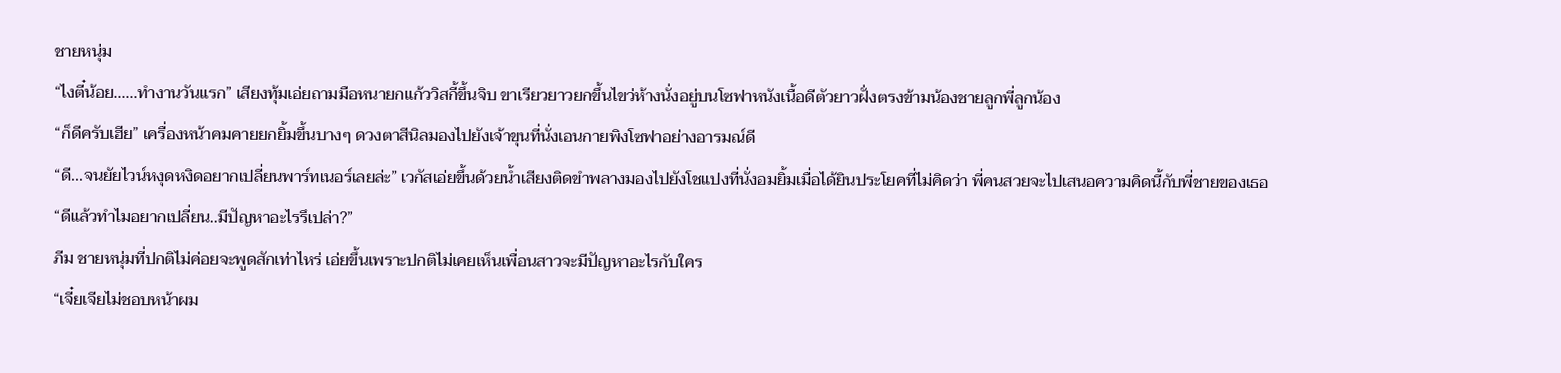ชายหนุ่ม
“ไงตี๋น้อย......ทำงานวันแรก” เสียงทุ้มเอ่ยถามมือหนายกแก้ววิสกี้ขึ้นจิบ ขาเรียวยาวยกขึ้นไขว่ห้างนั่งอยู่บนโซฟาหนังเนื้อดีตัวยาวฝั่งตรงข้ามน้องชายลูกพี่ลูกน้อง
“ก็ดีครับเฮีย” เครื่องหน้าคมคายยกยิ้มขึ้นบางๆ ดวงตาสีนิลมองไปยังเจ้าขุนที่นั่งเอนกายพิงโซฟาอย่างอารมณ์ดี
“ดี...จนยัยไวน์หงุดหงิดอยากเปลี่ยนพาร์ทเนอร์เลยล่ะ” เวกัสเอ่ยขึ้นด้วยน้ำเสียงติดขำพลางมองไปยังโชแปงที่นั่งอมยิ้มเมื่อได้ยินประโยคที่ไม่คิดว่า พี่คนสวยจะไปเสนอความคิดนี้กับพี่ชายของเธอ
“ดีแล้วทำไมอยากเปลี่ยน..มีปัญหาอะไรรึเปล่า?”
ภีม ชายหนุ่มที่ปกติไม่ค่อยจะพูดสักเท่าไหร่ เอ่ยขึ้นเพราะปกติไม่เคยเห็นเพื่อนสาวจะมีปัญหาอะไรกับใคร
“เจี๋ยเจียไม่ชอบหน้าผม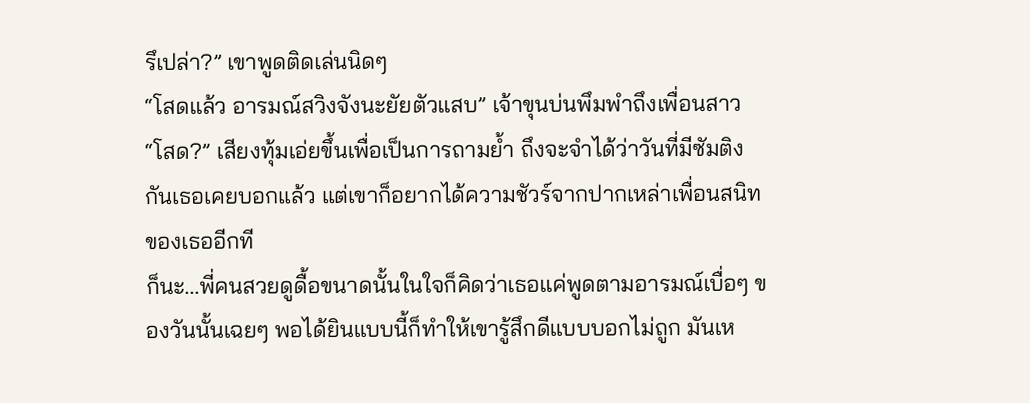รึเปล่า?” เขาพูดติดเล่นนิดๆ
“โสดแล้ว อารมณ์สวิงจังนะยัยตัวแสบ” เจ้าขุนบ่นพึมพำถึงเพื่อนสาว
“โสด?” เสียงทุ้มเอ่ยขึ้นเพื่อเป็นการถามย้ำ ถึงจะจำได้ว่าวันที่มีซัมติงกันเธอเคยบอกแล้ว แต่เขาก็อยากได้ความชัวร์จากปากเหล่าเพื่อนสนิทของเธออีกที
ก็นะ...พี่คนสวยดูดื้อขนาดนั้นในใจก็คิดว่าเธอแค่พูดตามอารมณ์เบื่อๆ ของวันนั้นเฉยๆ พอได้ยินแบบนี้ก็ทำให้เขารู้สึกดีแบบบอกไม่ถูก มันเห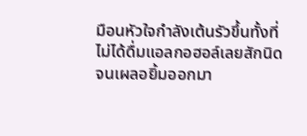มือนหัวใจกำลังเต้นรัวขึ้นทั้งที่ไม่ได้ดื่มแอลกอฮอล์เลยสักนิด จนเผลอยิ้มออกมา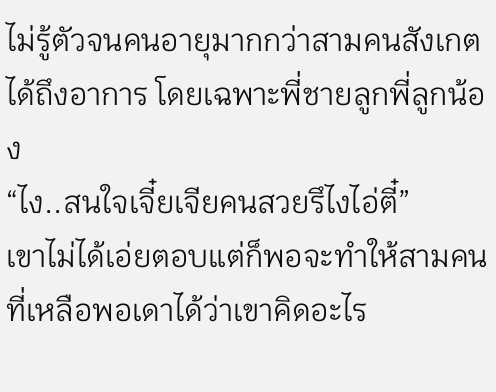ไม่รู้ตัวจนคนอายุมากกว่าสามคนสังเกตได้ถึงอาการ โดยเฉพาะพี่ชายลูกพี่ลูกน้อง
“ไง..สนใจเจี๋ยเจียคนสวยรึไงไอ่ตี๋”
เขาไม่ได้เอ่ยตอบแต่ก็พอจะทำให้สามคนที่เหลือพอเดาได้ว่าเขาคิดอะไร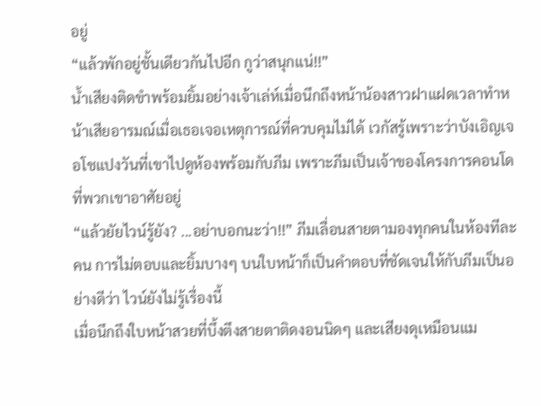อยู่
“แล้วพักอยู่ชั้นเดียวกันไปอีก กูว่าสนุกแน่!!”
น้ำเสียงติดขำพร้อมยิ้มอย่างเจ้าเล่ห์เมื่อนึกถึงหน้าน้องสาวฝาแฝดเวลาทำหน้าเสียอารมณ์เมื่อเธอเจอเหตุการณ์ที่ควบคุมไม่ได้ เวกัสรู้เพราะว่าบังเอิญเจอโชแปงวันที่เขาไปดูห้องพร้อมกับภีม เพราะภีมเป็นเจ้าของโครงการคอนโดที่พวกเขาอาศัยอยู่
“แล้วยัยไวน์รู้ยัง? ...อย่าบอกนะว่า!!” ภีมเลื่อนสายตามองทุกคนในห้องทีละคน การไม่ตอบและยิ้มบางๆ บนใบหน้าก็เป็นคำตอบที่ชัดเจนให้กับภีมเป็นอย่างดีว่า ไวน์ยังไม่รู้เรื่องนี้
เมื่อนึกถึงใบหน้าสวยที่บึ้งตึงสายตาติดงอนนิดๆ และเสียงดุเหมือนแม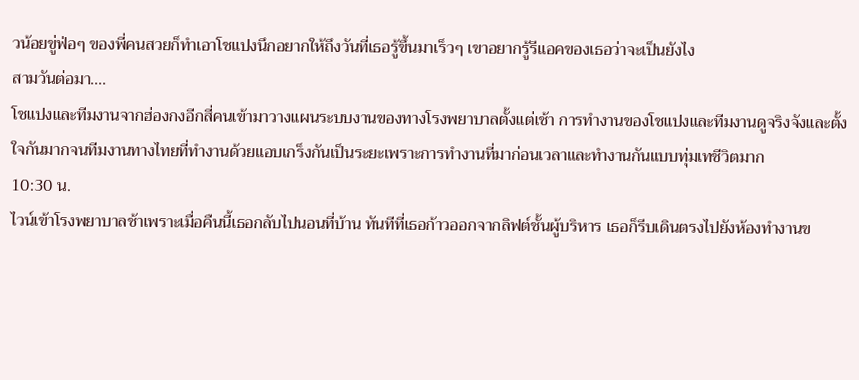วน้อยขู่ฟ่อๆ ของพี่คนสวยก็ทำเอาโชแปงนึกอยากให้ถึงวันที่เธอรู้ขึ้นมาเร็วๆ เขาอยากรู้รีแอคของเธอว่าจะเป็นยังไง
สามวันต่อมา....
โชแปงและทีมงานจากฮ่องกงอีกสี่คนเข้ามาวางแผนระบบงานของทางโรงพยาบาลตั้งแต่เช้า การทำงานของโชแปงและทีมงานดูจริงจังและตั้งใจกันมากจนทีมงานทางไทยที่ทำงานด้วยแอบเกร็งกันเป็นระยะเพราะการทำงานที่มาก่อนเวลาและทำงานกันแบบทุ่มเทชีวิตมาก
10:30 น.
ไวน์เข้าโรงพยาบาลช้าเพราะเมื่อคืนนี้เธอกลับไปนอนที่บ้าน ทันทีที่เธอก้าวออกจากลิฟต์ชั้นผู้บริหาร เธอก็รีบเดินตรงไปยังห้องทำงานข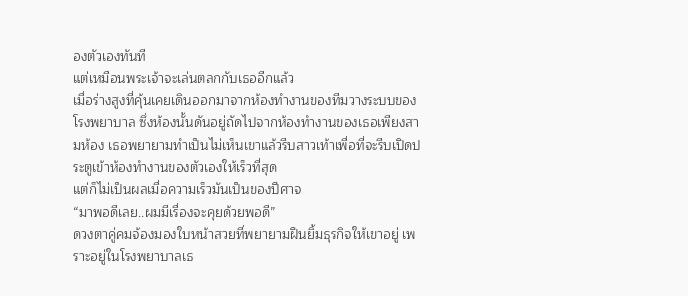องตัวเองทันที
แต่เหมือนพระเจ้าจะเล่นตลกกับเธออีกแล้ว
เมื่อร่างสูงที่คุ้นเคยเดินออกมาจากห้องทำงานของทีมวางระบบของโรงพยาบาล ซึ่งห้องนั้นดันอยู่ถัดไปจากห้องทำงานของเธอเพียงสามห้อง เธอพยายามทำเป็นไม่เห็นเขาแล้วรีบสาวเท้าเพื่อที่จะรีบเปิดประตูเข้าห้องทำงานของตัวเองให้เร็วที่สุด
แต่ก็ไม่เป็นผลเมื่อความเร็วมันเป็นของปีศาจ
“มาพอดีเลย..ผมมีเรื่องจะคุยด้วยพอดี”
ดวงตาคู่คมจ้องมองใบหน้าสวยที่พยายามฝืนยิ้มธุรกิจให้เขาอยู่ เพราะอยู่ในโรงพยาบาลเธ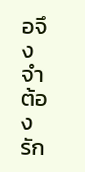อจึงจำต้องรัก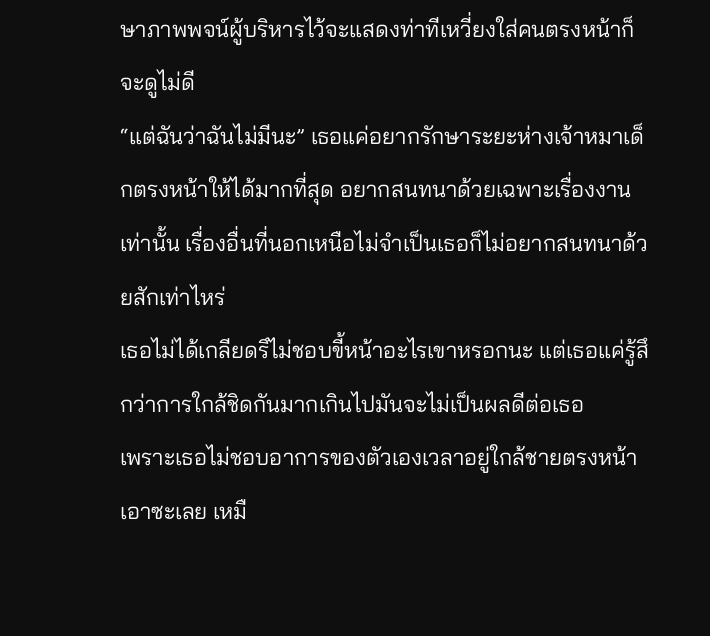ษาภาพพจน์ผู้บริหารไว้จะแสดงท่าทีเหวี่ยงใส่คนตรงหน้าก็จะดูไม่ดี
“แต่ฉันว่าฉันไม่มีนะ” เธอแค่อยากรักษาระยะห่างเจ้าหมาเด็กตรงหน้าให้ได้มากที่สุด อยากสนทนาด้วยเฉพาะเรื่องงานเท่านั้น เรื่องอื่นที่นอกเหนือไม่จำเป็นเธอก็ไม่อยากสนทนาด้วยสักเท่าไหร่
เธอไม่ได้เกลียดรึไม่ชอบขี้หน้าอะไรเขาหรอกนะ แต่เธอแค่รู้สึกว่าการใกล้ชิดกันมากเกินไปมันจะไม่เป็นผลดีต่อเธอ
เพราะเธอไม่ชอบอาการของตัวเองเวลาอยู่ใกล้ชายตรงหน้าเอาซะเลย เหมื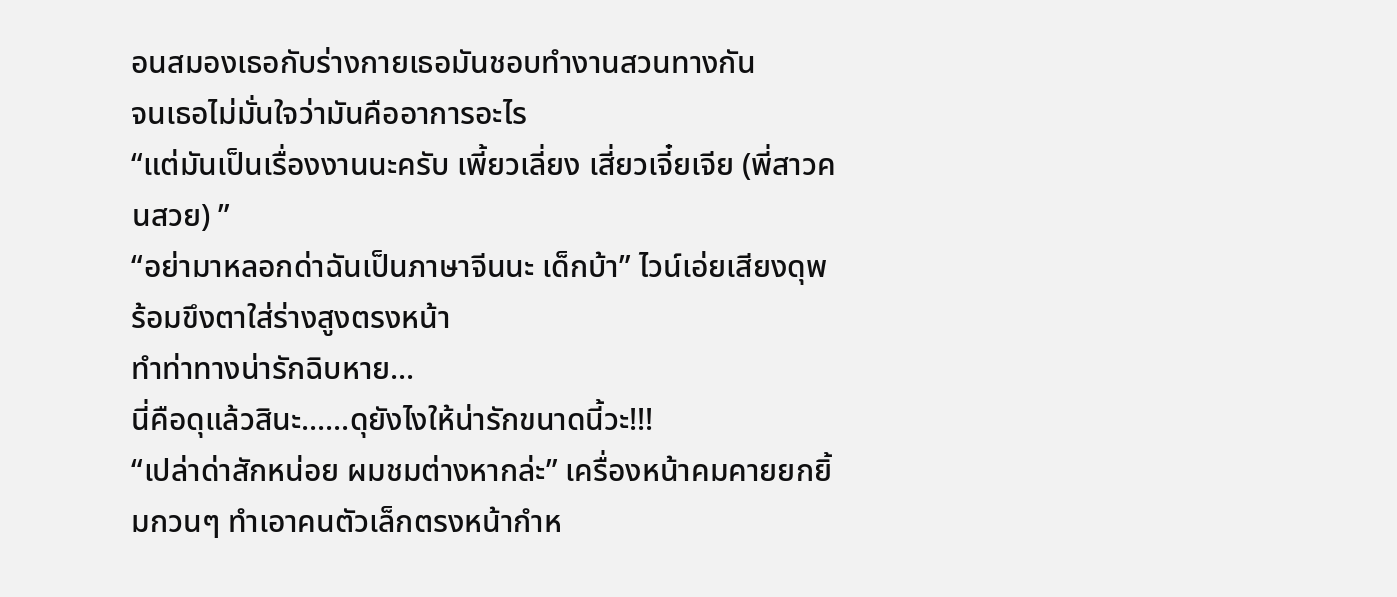อนสมองเธอกับร่างกายเธอมันชอบทำงานสวนทางกัน
จนเธอไม่มั่นใจว่ามันคืออาการอะไร
“แต่มันเป็นเรื่องงานนะครับ เพี้ยวเลี่ยง เสี่ยวเจี๋ยเจีย (พี่สาวคนสวย) ”
“อย่ามาหลอกด่าฉันเป็นภาษาจีนนะ เด็กบ้า” ไวน์เอ่ยเสียงดุพร้อมขึงตาใส่ร่างสูงตรงหน้า
ทำท่าทางน่ารักฉิบหาย...
นี่คือดุแล้วสินะ......ดุยังไงให้น่ารักขนาดนี้วะ!!!
“เปล่าด่าสักหน่อย ผมชมต่างหากล่ะ” เครื่องหน้าคมคายยกยิ้มกวนๆ ทำเอาคนตัวเล็กตรงหน้ากำห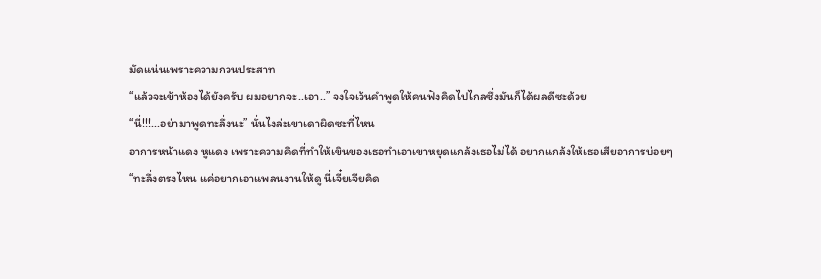มัดแน่นเพราะความกวนประสาท
“แล้วจะเข้าห้องได้ยังครับ ผมอยากจะ..เอา..” จงใจเว้นคำพูดให้คนฟังคิดไปไกลซึ่งมันก็ได้ผลดีซะด้วย
“นี่!!!...อย่ามาพูดทะลึ่งนะ” นั่นไงล่ะเขาเดาผิดซะที่ไหน
อาการหน้าแดง หูแดง เพราะความคิดที่ทำให้เขินของเธอทำเอาเขาหยุดแกล้งเธอไม่ได้ อยากแกล้งให้เธอเสียอาการบ่อยๆ
“ทะลึ่งตรงไหน แค่อยากเอาแพลนงานให้ดู นี่เจี๋ยเจียคิด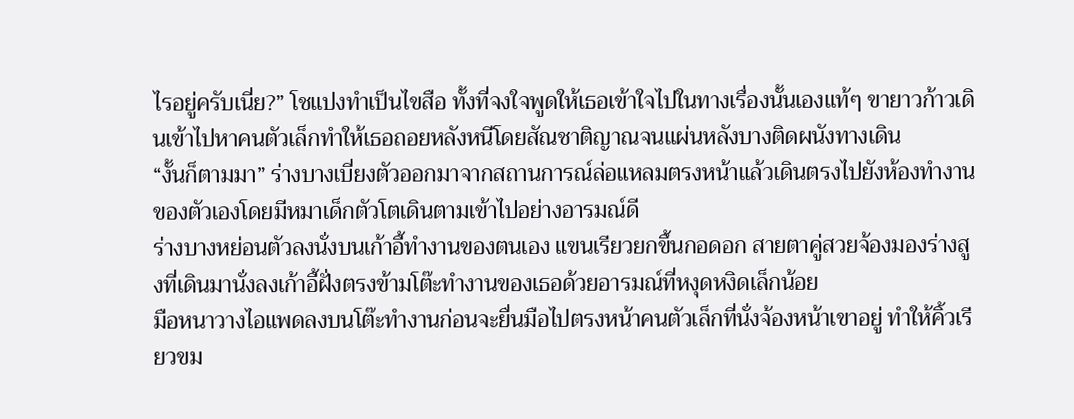ไรอยู่ครับเนี่ย?” โชแปงทำเป็นไขสือ ทั้งที่จงใจพูดให้เธอเข้าใจไปในทางเรื่องนั้นเองแท้ๆ ขายาวก้าวเดินเข้าไปหาคนตัวเล็กทำให้เธอถอยหลังหนีโดยสัณชาติญาณจนแผ่นหลังบางติดผนังทางเดิน
“งั้นก็ตามมา” ร่างบางเบี่ยงตัวออกมาจากสถานการณ์ล่อแหลมตรงหน้าแล้วเดินตรงไปยังห้องทำงานของตัวเองโดยมีหมาเด็กตัวโตเดินตามเข้าไปอย่างอารมณ์ดี
ร่างบางหย่อนตัวลงนั่งบนเก้าอี้ทำงานของตนเอง แขนเรียวยกขึ้นกอดอก สายตาคู่สวยจ้องมองร่างสูงที่เดินมานั่งลงเก้าอี้ฝั่งตรงข้ามโต๊ะทำงานของเธอด้วยอารมณ์ที่หงุดหงิดเล็กน้อย
มือหนาวางไอแพดลงบนโต๊ะทำงานก่อนจะยื่นมือไปตรงหน้าคนตัวเล็กที่นั่งจ้องหน้าเขาอยู่ ทำให้คิ้วเรียวขม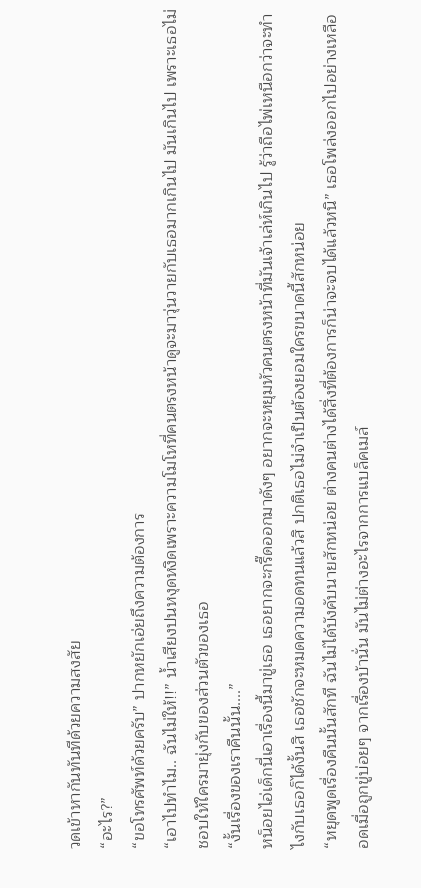วดเข้าหากันทันทีด้วยความสงสัย
“อะไร?”
“ขอโทรศัพท์ด้วยครับ” ปากหยักเอ่ยถึงความต้องการ
“เอาไปทำไม.. ฉันไม่ให้!!” น้ำเสียงปนหงุดหงิดเพราะความโมโหที่คนตรงหน้าดูจะมาวุ่นวายกับเธอมากเกินไป มันเกินไป เพราะเธอไม่ชอบให้ใครมายุ่งกับของส่วนตัวของเธอ
“งั้นเรื่องของเราคืนนั้น....”
หน็อยไอ่เด็กนี่เอาเรื่องนี้มาขู่เธอ เธอยากจะกรี๊ดออกมาดังๆ อยากจะหยุมหัวคนตรงหน้าที่มันเจ้าเล่ห์เกินไป รู้ว่าถือไพ่เหนือกว่าจะทำไงกับเธอก็ได้งั้นสิ เธอชักจะหมดความอดทนแล้วสิ ปกติเธอไม่จำเป็นต้องยอมใครขนาดนี้สักหน่อย
“หยุดพูดเรื่องคืนนั้นสักที ฉันไม่ได้บังคับนายสักหน่อย ต่างคนต่างได้สิ่งที่ต้องการก็น่าจะจบได้แล้วหนิ” เธอโพล่งออกไปอย่างเหลืออดเมื่อถูกขู่บ่อยๆ จากเรื่องบ้านั่น มันไม่ต่างอะไรจากการแบล็คเมล์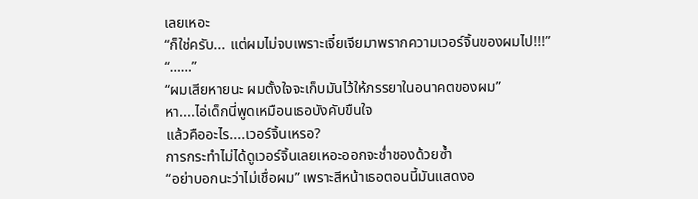เลยเหอะ
“ก็ใช่ครับ... แต่ผมไม่จบเพราะเจี๋ยเจียมาพรากความเวอร์จิ้นของผมไป!!!”
“……”
“ผมเสียหายนะ ผมตั้งใจจะเก็บมันไว้ให้ภรรยาในอนาคตของผม”
หา....ไอ่เด็กนี่พูดเหมือนเธอบังคับขืนใจ
แล้วคืออะไร....เวอร์จิ้นเหรอ?
การกระทำไม่ได้ดูเวอร์จิ้นเลยเหอะออกจะช่ำชองด้วยซ้ำ
“อย่าบอกนะว่าไม่เชื่อผม” เพราะสีหน้าเธอตอนนี้มันแสดงอ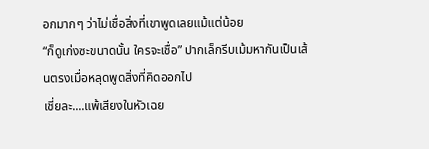อกมากๆ ว่าไม่เชื่อสิ่งที่เขาพูดเลยแม้แต่น้อย
“ก็ดูเก่งซะขนาดนั้น ใครจะเชื่อ” ปากเล็กรีบเม้มหากันเป็นเส้นตรงเมื่อหลุดพูดสิ่งที่คิดออกไป
เชี่ยละ....แพ้เสียงในหัวเฉย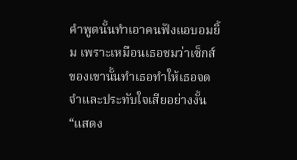คำพูดนั้นทำเอาคนฟังแอบอมยิ้ม เพราะเหมือนเธอชมว่าเซ็กส์ของเขานั้นทำเธอทำให้เธอจดจำและประทับใจเสียอย่างงั้น
“แสดง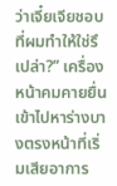ว่าเจี๋ยเจียชอบ ที่ผมทำให้ใช่รึเปล่า?” เครื่องหน้าคมคายยื่นเข้าไปหาร่างบางตรงหน้าที่เริ่มเสียอาการ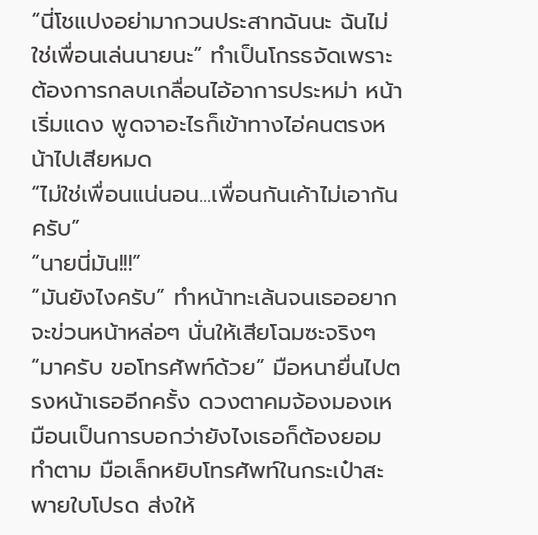“นี่โชแปงอย่ามากวนประสาทฉันนะ ฉันไม่ใช่เพื่อนเล่นนายนะ” ทำเป็นโกรธจัดเพราะต้องการกลบเกลื่อนไอ้อาการประหม่า หน้าเริ่มแดง พูดจาอะไรก็เข้าทางไอ่คนตรงหน้าไปเสียหมด
“ไม่ใช่เพื่อนแน่นอน...เพื่อนกันเค้าไม่เอากันครับ”
“นายนี่มัน!!!”
“มันยังไงครับ” ทำหน้าทะเล้นจนเธออยากจะข่วนหน้าหล่อๆ นั่นให้เสียโฉมซะจริงๆ
“มาครับ ขอโทรศัพท์ด้วย” มือหนายื่นไปตรงหน้าเธออีกครั้ง ดวงตาคมจ้องมองเหมือนเป็นการบอกว่ายังไงเธอก็ต้องยอมทำตาม มือเล็กหยิบโทรศัพท์ในกระเป๋าสะพายใบโปรด ส่งให้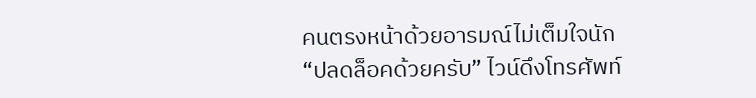คนตรงหน้าด้วยอารมณ์ไม่เต็มใจนัก
“ปลดล็อคด้วยครับ” ไวน์ดึงโทรศัพท์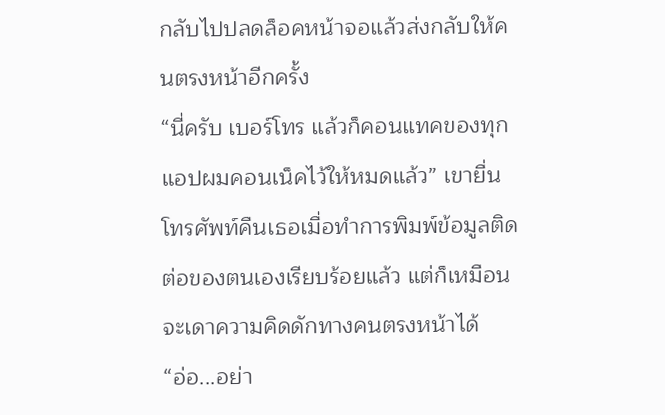กลับไปปลดล็อคหน้าจอแล้วส่งกลับให้คนตรงหน้าอีกครั้ง
“นี่ครับ เบอร์โทร แล้วก็คอนแทคของทุกแอปผมคอนเน็คไว้ให้หมดแล้ว” เขายื่นโทรศัพท์คืนเธอเมื่อทำการพิมพ์ข้อมูลติดต่อของตนเองเรียบร้อยแล้ว แต่ก็เหมือนจะเดาความคิดดักทางคนตรงหน้าได้
“อ่อ...อย่า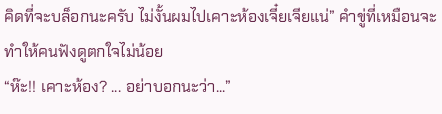คิดที่จะบล็อกนะครับ ไม่งั้นผมไปเคาะห้องเจี๋ยเจียแน่” คำขู่ที่เหมือนจะทำให้คนฟังดูตกใจไม่น้อย
“ห๊ะ!! เคาะห้อง? ... อย่าบอกนะว่า...”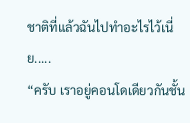ชาติที่แล้วฉันไปทำอะไรไว้เนี่ย.....
“ครับ เราอยู่คอนโดเดียวกันชั้น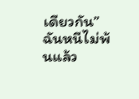เดียวกัน”
ฉันหนีไม่พ้นแล้ว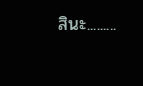สินะ.........